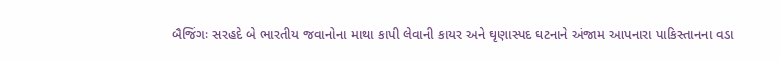બૈજિંગઃ સરહદે બે ભારતીય જવાનોના માથા કાપી લેવાની કાયર અને ઘૃણાસ્પદ ઘટનાને અંજામ આપનારા પાકિસ્તાનના વડા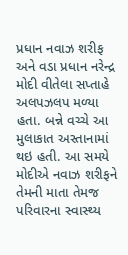પ્રધાન નવાઝ શરીફ અને વડા પ્રધાન નરેન્દ્ર મોદી વીતેલા સપ્તાહે અલપઝલપ મળ્યા હતા. બન્ને વચ્ચે આ મુલાકાત અસ્તાનામાં થઇ હતી. આ સમયે મોદીએ નવાઝ શરીફને તેમની માતા તેમજ પરિવારના સ્વાસ્થ્ય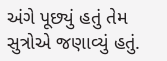અંગે પૂછ્યું હતું તેમ સુત્રોએ જણાવ્યું હતું.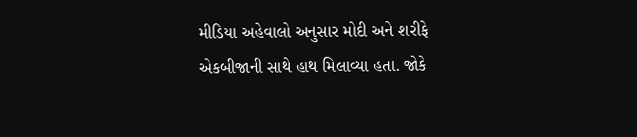મીડિયા અહેવાલો અનુસાર મોદી અને શરીફે એકબીજાની સાથે હાથ મિલાવ્યા હતા. જોકે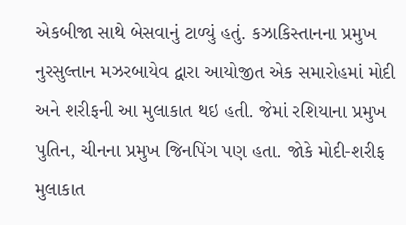એકબીજા સાથે બેસવાનું ટાળ્યું હતું. કઝાકિસ્તાનના પ્રમુખ નુરસુલ્તાન મઝરબાયેવ દ્વારા આયોજીત એક સમારોહમાં મોદી અને શરીફની આ મુલાકાત થઇ હતી. જેમાં રશિયાના પ્રમુખ પુતિન, ચીનના પ્રમુખ જિનપિંગ પણ હતા. જોકે મોદી-શરીફ મુલાકાત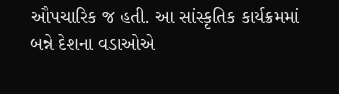ઔપચારિક જ હતી. આ સાંસ્કૃતિક કાર્યક્રમમાં બન્ને દેશના વડાઓએ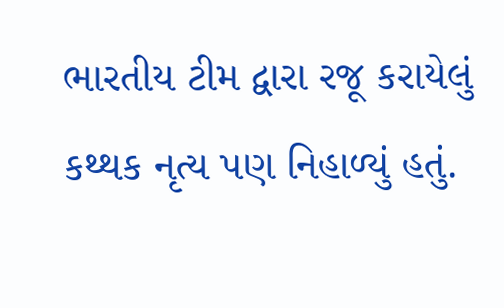ભારતીય ટીમ દ્વારા રજૂ કરાયેલું કથ્થક નૃત્ય પણ નિહાળ્યું હતું.